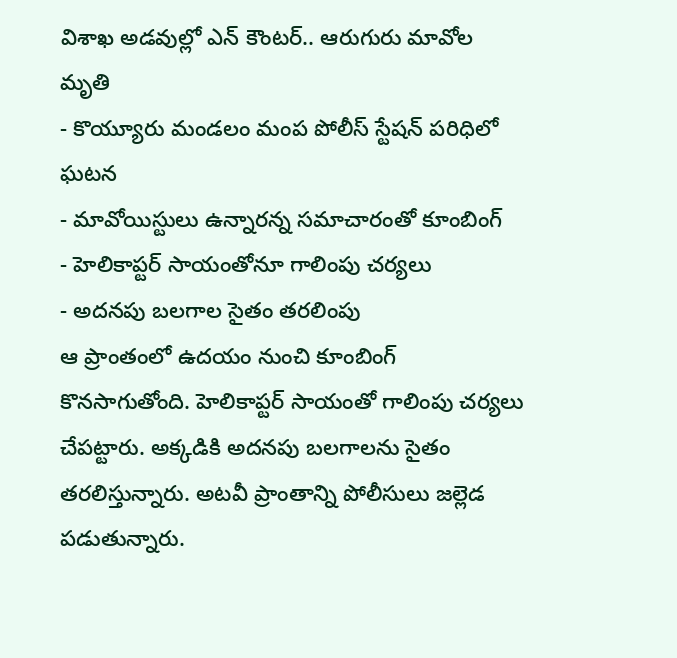విశాఖ అడవుల్లో ఎన్ కౌంటర్.. ఆరుగురు మావోల మృతి
- కొయ్యూరు మండలం మంప పోలీస్ స్టేషన్ పరిధిలో ఘటన
- మావోయిస్టులు ఉన్నారన్న సమాచారంతో కూంబింగ్
- హెలికాప్టర్ సాయంతోనూ గాలింపు చర్యలు
- అదనపు బలగాల సైతం తరలింపు
ఆ ప్రాంతంలో ఉదయం నుంచి కూంబింగ్ కొనసాగుతోంది. హెలికాప్టర్ సాయంతో గాలింపు చర్యలు చేపట్టారు. అక్కడికి అదనపు బలగాలను సైతం తరలిస్తున్నారు. అటవీ ప్రాంతాన్ని పోలీసులు జల్లెడ పడుతున్నారు.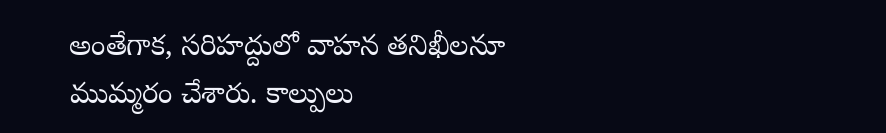అంతేగాక, సరిహద్దులో వాహన తనిఖీలనూ ముమ్మరం చేశారు. కాల్పులు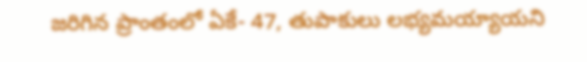జరిగిన ప్రాంతంలో ఏకే- 47, తుపాకులు లభ్యమయ్యాయని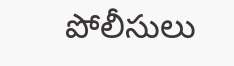పోలీసులు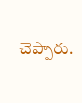చెప్పారు.